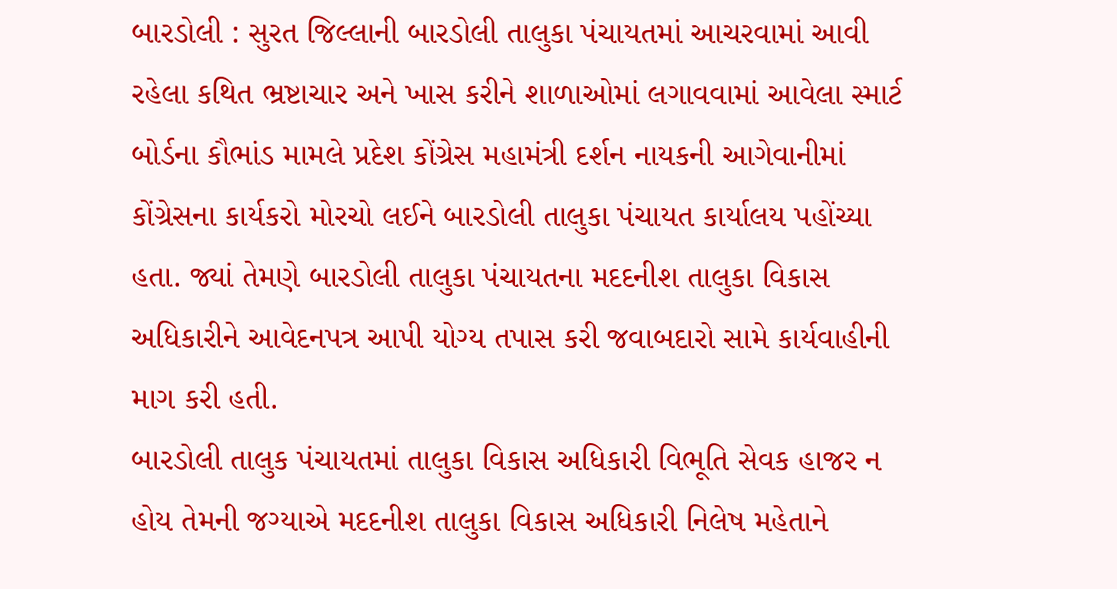બારડોલી : સુરત જિલ્લાની બારડોલી તાલુકા પંચાયતમાં આચરવામાં આવી રહેલા કથિત ભ્રષ્ટાચાર અને ખાસ કરીને શાળાઓમાં લગાવવામાં આવેલા સ્માર્ટ બોર્ડના કૌભાંડ મામલે પ્રદેશ કોંગ્રેસ મહામંત્રી દર્શન નાયકની આગેવાનીમાં કોંગ્રેસના કાર્યકરો મોરચો લઈને બારડોલી તાલુકા પંચાયત કાર્યાલય પહોંચ્યા હતા. જ્યાં તેમણે બારડોલી તાલુકા પંચાયતના મદદનીશ તાલુકા વિકાસ અધિકારીને આવેદનપત્ર આપી યોગ્ય તપાસ કરી જવાબદારો સામે કાર્યવાહીની માગ કરી હતી.
બારડોલી તાલુક પંચાયતમાં તાલુકા વિકાસ અધિકારી વિભૂતિ સેવક હાજર ન હોય તેમની જગ્યાએ મદદનીશ તાલુકા વિકાસ અધિકારી નિલેષ મહેતાને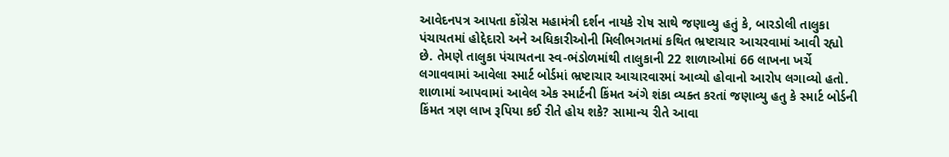આવેદનપત્ર આપતા કોંગ્રેસ મહામંત્રી દર્શન નાયકે રોષ સાથે જણાવ્યુ હતું કે, બારડોલી તાલુકા પંચાયતમાં હોદ્દેદારો અને અધિકારીઓની મિલીભગતમાં કથિત ભ્રષ્ટાચાર આચરવામાં આવી રહ્યો છે. તેમણે તાલુકા પંચાયતના સ્વ-ભંડોળમાંથી તાલુકાની 22 શાળાઓમાં 66 લાખના ખર્ચે લગાવવામાં આવેલા સ્માર્ટ બોર્ડમાં ભ્રષ્ટાચાર આચારવારમાં આવ્યો હોવાનો આરોપ લગાવ્યો હતો. શાળામાં આપવામાં આવેલ એક સ્માર્ટની કિંમત અંગે શંકા વ્યક્ત કરતાં જણાવ્યુ હતુ કે સ્માર્ટ બોર્ડની કિંમત ત્રણ લાખ રૂપિયા કઈ રીતે હોય શકે? સામાન્ય રીતે આવા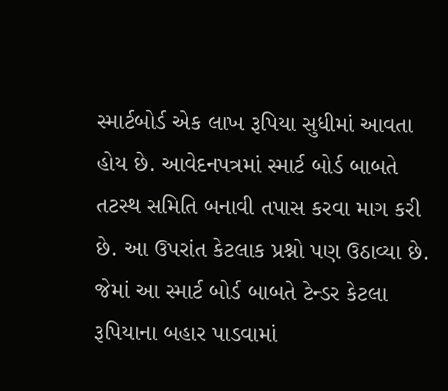સ્માર્ટબોર્ડ એક લાખ રૂપિયા સુધીમાં આવતા હોય છે. આવેદનપત્રમાં સ્માર્ટ બોર્ડ બાબતે તટસ્થ સમિતિ બનાવી તપાસ કરવા માગ કરી છે. આ ઉપરાંત કેટલાક પ્રશ્નો પણ ઉઠાવ્યા છે. જેમાં આ સ્માર્ટ બોર્ડ બાબતે ટેન્ડર કેટલા રૂપિયાના બહાર પાડવામાં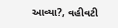આવ્યા?, વહીવટી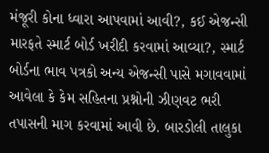મંજૂરી કોના ધ્વારા આપવામાં આવી?, કઈ એજન્સી મારફતે સ્માર્ટ બોર્ડ ખરીદી કરવામાં આવ્યા?, સ્માર્ટ બોર્ડના ભાવ પત્રકો અન્ય એજન્સી પાસે મગાવવામાં આવેલા કે કેમ સહિતના પ્રશ્નોની ઝીણવટ ભરી તપાસની માગ કરવામાં આવી છે. બારડોલી તાલુકા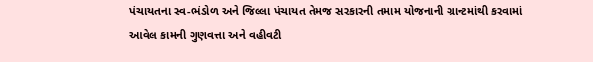પંચાયતના સ્વ-ભંડોળ અને જિલ્લા પંચાયત તેમજ સરકારની તમામ યોજનાની ગ્રાન્ટમાંથી કરવામાં આવેલ કામની ગુણવત્તા અને વહીવટી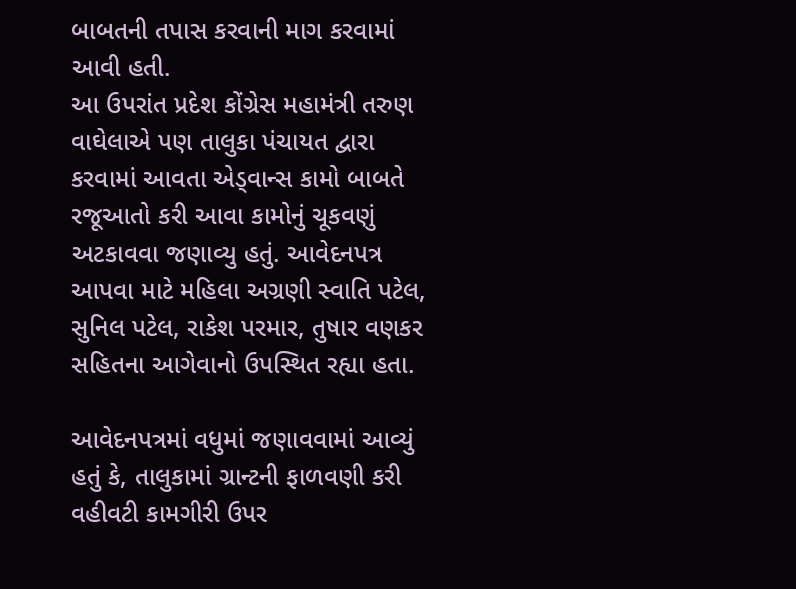બાબતની તપાસ કરવાની માગ કરવામાં આવી હતી.
આ ઉપરાંત પ્રદેશ કોંગ્રેસ મહામંત્રી તરુણ વાઘેલાએ પણ તાલુકા પંચાયત દ્વારા કરવામાં આવતા એડ્વાન્સ કામો બાબતે રજૂઆતો કરી આવા કામોનું ચૂકવણું અટકાવવા જણાવ્યુ હતું. આવેદનપત્ર આપવા માટે મહિલા અગ્રણી સ્વાતિ પટેલ, સુનિલ પટેલ, રાકેશ પરમાર, તુષાર વણકર સહિતના આગેવાનો ઉપસ્થિત રહ્યા હતા.

આવેદનપત્રમાં વધુમાં જણાવવામાં આવ્યું હતું કે, તાલુકામાં ગ્રાન્ટની ફાળવણી કરી વહીવટી કામગીરી ઉપર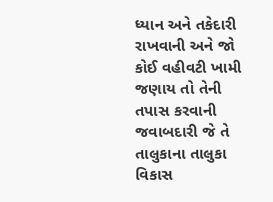ધ્યાન અને તકેદારી રાખવાની અને જો કોઈ વહીવટી ખામી જણાય તો તેની તપાસ કરવાની જવાબદારી જે તે તાલુકાના તાલુકા વિકાસ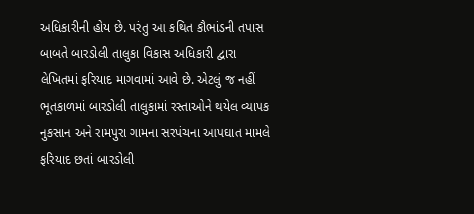અધિકારીની હોય છે. પરંતુ આ કથિત કૌભાંડની તપાસ બાબતે બારડોલી તાલુકા વિકાસ અધિકારી દ્વારા લેખિતમાં ફરિયાદ માગવામાં આવે છે. એટલું જ નહીં ભૂતકાળમાં બારડોલી તાલુકામાં રસ્તાઓને થયેલ વ્યાપક નુકસાન અને રામપુરા ગામના સરપંચના આપઘાત મામલે ફરિયાદ છતાં બારડોલી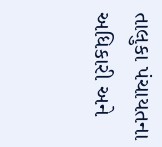તાલુકા પંચાયતના અધિકારી અને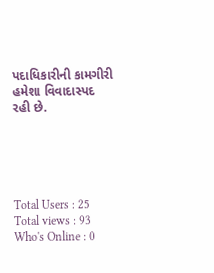પદાધિકારીની કામગીરી હમેશા વિવાદાસ્પદ રહી છે.





Total Users : 25
Total views : 93
Who's Online : 0